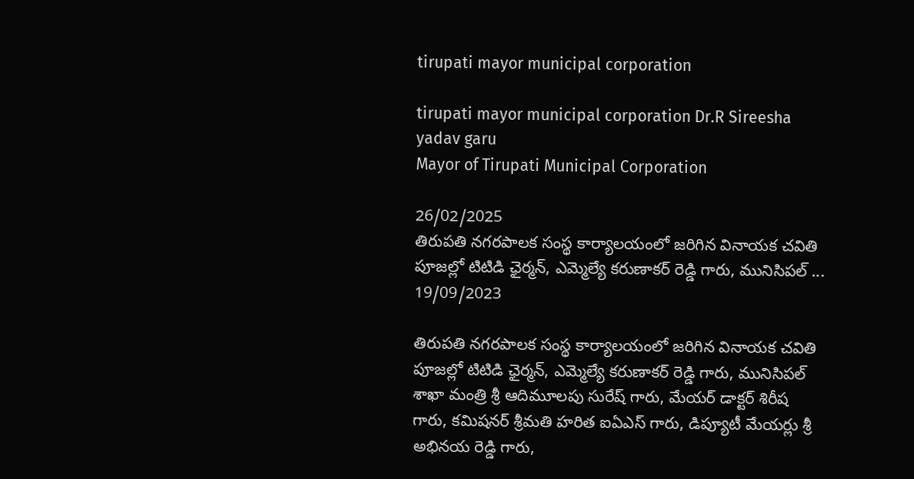tirupati mayor municipal corporation

tirupati mayor municipal corporation Dr.R Sireesha yadav garu
Mayor of Tirupati Municipal Corporation

26/02/2025
తిరుపతి నగరపాలక సంస్థ కార్యాలయంలో జరిగిన వినాయక చవితి పూజల్లో టిటిడి ఛైర్మన్, ఎమ్మెల్యే కరుణాకర్ రెడ్డి గారు, మునిసిపల్ ...
19/09/2023

తిరుపతి నగరపాలక సంస్థ కార్యాలయంలో జరిగిన వినాయక చవితి పూజల్లో టిటిడి ఛైర్మన్, ఎమ్మెల్యే కరుణాకర్ రెడ్డి గారు, మునిసిపల్ శాఖా మంత్రి శ్రీ ఆదిమూలపు సురేష్ గారు, మేయర్ డాక్టర్ శిరీష గారు, కమిషనర్ శ్రీమతి హరిత ఐఏఎస్ గారు, డిప్యూటీ మేయర్లు శ్రీ అభినయ రెడ్డి గారు,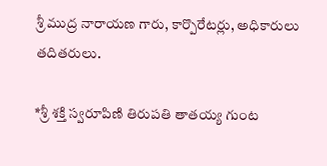శ్రీ ముద్ర నారాయణ గారు, కార్పొరేటర్లు, అధికారులు తదితరులు.

*శ్రీ శక్తి స్వరూపిణి తిరుపతి తాతయ్య గుంట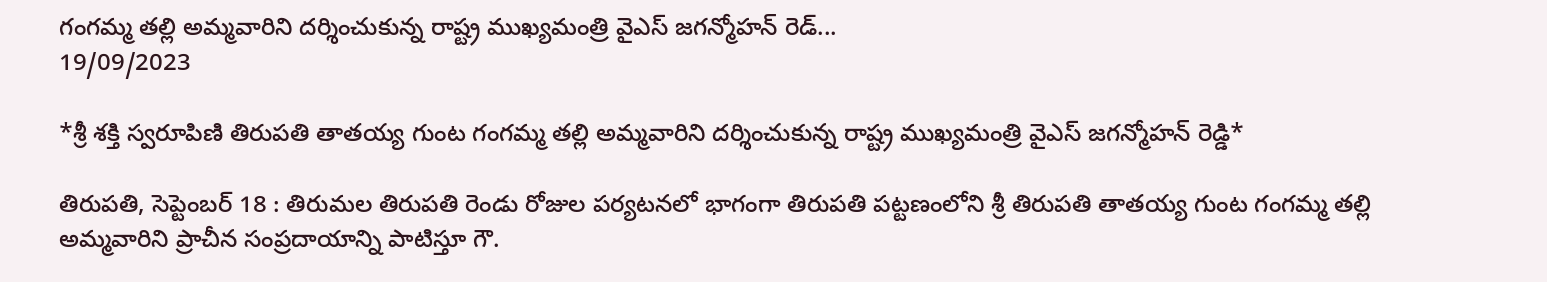గంగమ్మ తల్లి అమ్మవారిని దర్శించుకున్న రాష్ట్ర ముఖ్యమంత్రి వైఎస్ జగన్మోహన్ రెడ్...
19/09/2023

*శ్రీ శక్తి స్వరూపిణి తిరుపతి తాతయ్య గుంట గంగమ్మ తల్లి అమ్మవారిని దర్శించుకున్న రాష్ట్ర ముఖ్యమంత్రి వైఎస్ జగన్మోహన్ రెడ్డి*

తిరుపతి, సెప్టెంబర్ 18 : తిరుమల తిరుపతి రెండు రోజుల పర్యటనలో భాగంగా తిరుపతి పట్టణంలోని శ్రీ తిరుపతి తాతయ్య గుంట గంగమ్మ తల్లి అమ్మవారిని ప్రాచీన సంప్రదాయాన్ని పాటిస్తూ గౌ.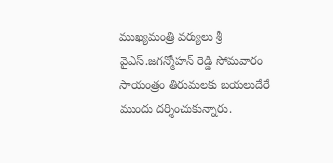ముఖ్య‌మంత్రి వ‌ర్యులు శ్రీ వైఎస్.జగన్మోహన్ రెడ్డి సోమవారం సాయంత్రం తిరుమలకు బయలుదేరే ముందు ద‌ర్శించుకున్నారు.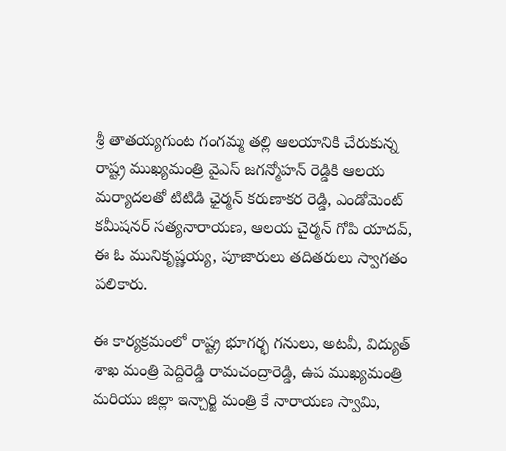శ్రీ తాతయ్యగుంట గంగమ్మ తల్లి ఆలయానికి చేరుకున్న రాష్ట్ర ముఖ్యమంత్రి వైఎస్ జగన్మోహన్ రెడ్డికి ఆలయ మర్యాదలతో టిటిడి ఛైర్మన్ కరుణాకర రెడ్డి, ఎండోమెంట్ కమీషనర్ సత్యనారాయణ, ఆలయ చైర్మన్ గోపి యాదవ్, ఈ ఓ మునికృష్ణయ్య, పూజారులు తదితరులు స్వాగతం పలికారు.

ఈ కార్యక్రమంలో రాష్ట్ర భూగర్భ గనులు, అటవీ, విద్యుత్ శాఖ మంత్రి పెద్దిరెడ్డి రామచంద్రారెడ్డి, ఉప ముఖ్యమంత్రి మరియు జిల్లా ఇన్చార్జి మంత్రి కే నారాయణ స్వామి,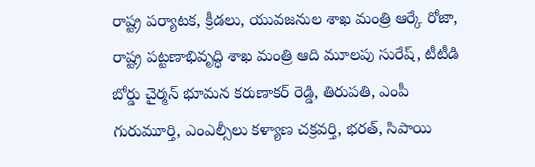రాష్ట్ర పర్యాటక, క్రీడలు, యువజనుల శాఖ మంత్రి ఆర్కే రోజా, రాష్ట్ర పట్టణాభివృద్ధి శాఖ మంత్రి ఆది మూలపు సురేష్, టీటీడి బోర్డు చైర్మన్ భూమన కరుణాకర్ రెడ్డి, తిరుపతి, ఎంపీ గురుమూర్తి, ఎంఎల్సీలు కళ్యాణ చక్రవర్తి, భరత్, సిపాయి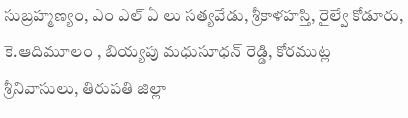సుబ్రహ్మణ్యం, ఎం ఎల్ ఏ లు సత్యవేడు, శ్రీకాళహస్తి, రైల్వే కోడూరు, కె.ఆదిమూలం , బియ్యపు మధుసూధన్ రెడ్డి, కోరముట్ల శ్రీనివాసులు, తిరుపతి జిల్లా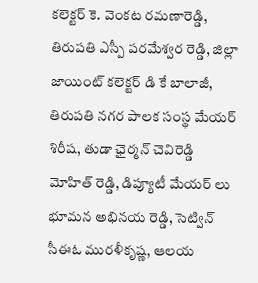కలెక్టర్ కె. వెంకట రమణారెడ్డి, తిరుపతి ఎస్పీ పరమేశ్వర రెడ్డి, జిల్లా జాయింట్ కలెక్టర్ డి కే బాలాజీ, తిరుపతి నగర పాలక సంస్థ మేయర్ శిరీష, తుడా ఛైర్మన్ చెవిరెడ్డి మోహిత్ రెడ్డి, డిప్యూటీ మేయర్ లు భూమన అభినయ రెడ్డి, సెట్విన్ సీఈఓ మురళీకృష్ణ, ఆలయ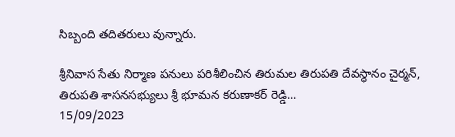సిబ్బంది తదితరులు వున్నారు.

శ్రీనివాస సేతు నిర్మాణ పనులు పరిశీలించిన తిరుమల తిరుపతి దేవస్థానం చైర్మన్, తిరుపతి శాసనసభ్యులు శ్రీ భూమన కరుణాకర్ రెడ్డి...
15/09/2023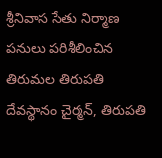శ్రీనివాస సేతు నిర్మాణ పనులు పరిశీలించిన తిరుమల తిరుపతి దేవస్థానం చైర్మన్, తిరుపతి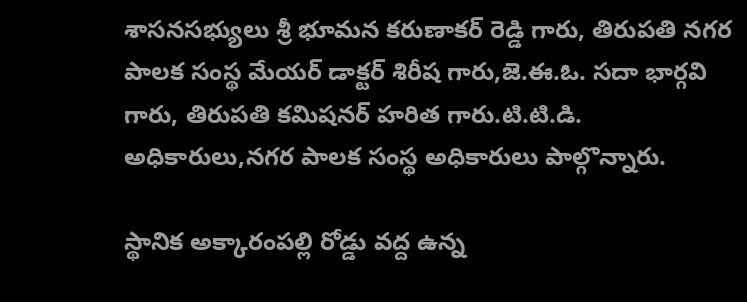శాసనసభ్యులు శ్రీ భూమన కరుణాకర్ రెడ్డి గారు, తిరుపతి నగర పాలక సంస్థ మేయర్ డాక్టర్ శిరీష గారు,జె.ఈ.ఓ. సదా భార్గవి గారు, తిరుపతి కమిషనర్ హరిత గారు.టి.టి.డి. అధికారులు,నగర పాలక సంస్థ అధికారులు పాల్గొన్నారు.

స్థానిక అక్కారంపల్లి రోడ్డు వద్ద ఉన్న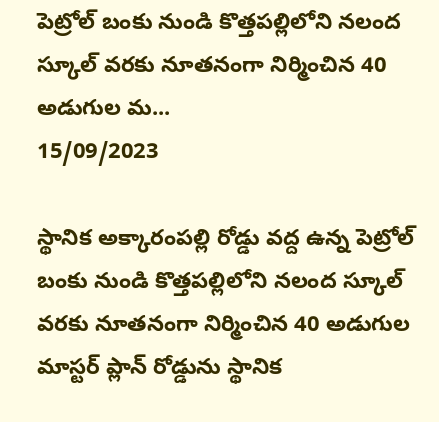పెట్రోల్ బంకు నుండి కొత్తపల్లిలోని నలంద స్కూల్ వరకు నూతనంగా నిర్మించిన 40 అడుగుల మ...
15/09/2023

స్థానిక అక్కారంపల్లి రోడ్డు వద్ద ఉన్న పెట్రోల్ బంకు నుండి కొత్తపల్లిలోని నలంద స్కూల్ వరకు నూతనంగా నిర్మించిన 40 అడుగుల మాస్టర్ ప్లాన్ రోడ్డును స్థానిక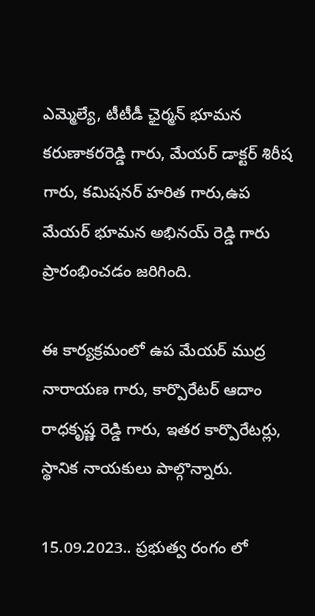ఎమ్మెల్యే, టీటీడీ ఛైర్మన్ భూమన కరుణాకరరెడ్డి గారు, మేయర్ డాక్టర్ శిరీష గారు, కమిషనర్ హరిత గారు,ఉప మేయర్ భూమన అభినయ్ రెడ్డి గారు ప్రారంభించడం జరిగింది.

ఈ కార్యక్రమంలో ఉప మేయర్ ముద్ర నారాయణ గారు, కార్పొరేటర్ ఆదాం రాధకృష్ణ రెడ్డి గారు, ఇతర కార్పొరేటర్లు, స్థానిక నాయకులు పాల్గొన్నారు.

15.09.2023.. ప్రభుత్వ రంగం లో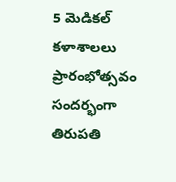5 మెడికల్ కళాశాలలు ప్రారంభోత్సవం సందర్భంగా తిరుపతి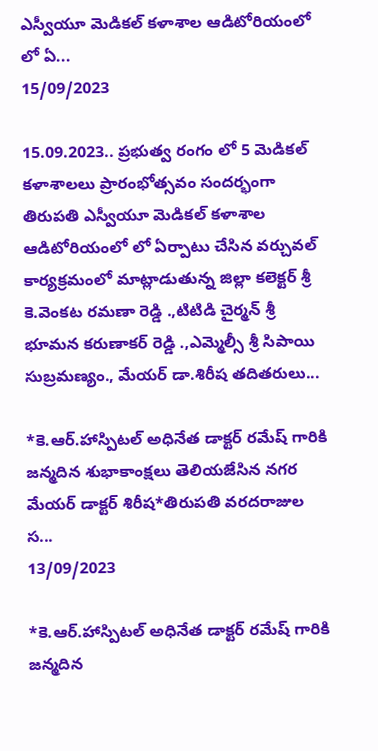ఎస్వీయూ మెడికల్ కళాశాల ఆడిటోరియంలో లో ఏ...
15/09/2023

15.09.2023.. ప్రభుత్వ రంగం లో 5 మెడికల్ కళాశాలలు ప్రారంభోత్సవం సందర్భంగా తిరుపతి ఎస్వీయూ మెడికల్ కళాశాల ఆడిటోరియంలో లో ఏర్పాటు చేసిన వర్చువల్ కార్యక్రమంలో మాట్లాడుతున్న జిల్లా కలెక్టర్ శ్రీ కె.వెంకట రమణా రెడ్డి .,టిటిడి చైర్మన్ శ్రీ భూమన కరుణాకర్ రెడ్డి .,ఎమ్మెల్సీ శ్రీ సిపాయి సుబ్రమణ్యం., మేయర్ డా.శిరీష తదితరులు...

*కె.ఆర్.హాస్పిటల్ అధినేత డాక్టర్ రమేష్ గారికి జన్మదిన శుభాకాంక్షలు తెలియజేసిన నగర మేయర్ డాక్టర్ శిరీష*తిరుపతి వరదరాజుల స...
13/09/2023

*కె.ఆర్.హాస్పిటల్ అధినేత డాక్టర్ రమేష్ గారికి జన్మదిన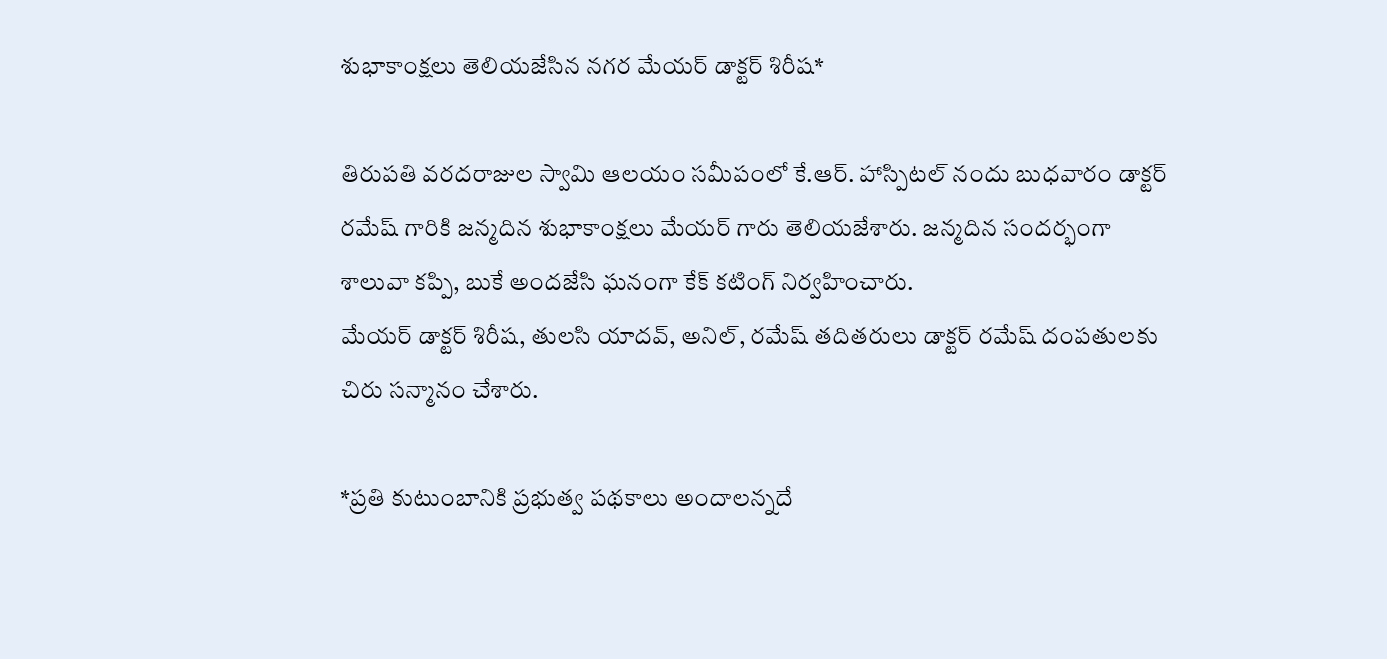శుభాకాంక్షలు తెలియజేసిన నగర మేయర్ డాక్టర్ శిరీష*

తిరుపతి వరదరాజుల స్వామి ఆలయం సమీపంలో కే.ఆర్. హాస్పిటల్ నందు బుధవారం డాక్టర్ రమేష్ గారికి జన్మదిన శుభాకాంక్షలు మేయర్ గారు తెలియజేశారు. జన్మదిన సందర్భంగా శాలువా కప్పి, బుకే అందజేసి ఘనంగా కేక్ కటింగ్ నిర్వహించారు.
మేయర్ డాక్టర్ శిరీష, తులసి యాదవ్, అనిల్, రమేష్ తదితరులు డాక్టర్ రమేష్ దంపతులకు చిరు సన్మానం చేశారు.

*ప్రతి కుటుంబానికి ప్రభుత్వ పథకాలు అందాలన్నదే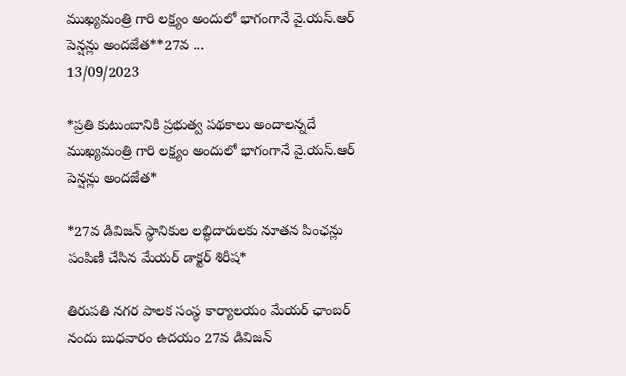ముఖ్యమంత్రి గారి లక్ష్యం అందులో భాగంగానే వై.యస్.ఆర్ పెన్షన్లు అందజేత**27వ ...
13/09/2023

*ప్రతి కుటుంబానికి ప్రభుత్వ పథకాలు అందాలన్నదే ముఖ్యమంత్రి గారి లక్ష్యం అందులో భాగంగానే వై.యస్.ఆర్ పెన్షన్లు అందజేత*

*27వ డివిజన్ స్థానికుల లబ్ధిదారులకు నూతన పింఛన్లు పంపిణీ చేసిన మేయర్ డాక్టర్ శిరీష*

తిరుపతి నగర పాలక సంస్థ కార్యాలయం మేయర్ ఛాంబర్ నందు బుధవారం ఉదయం 27వ డివిజన్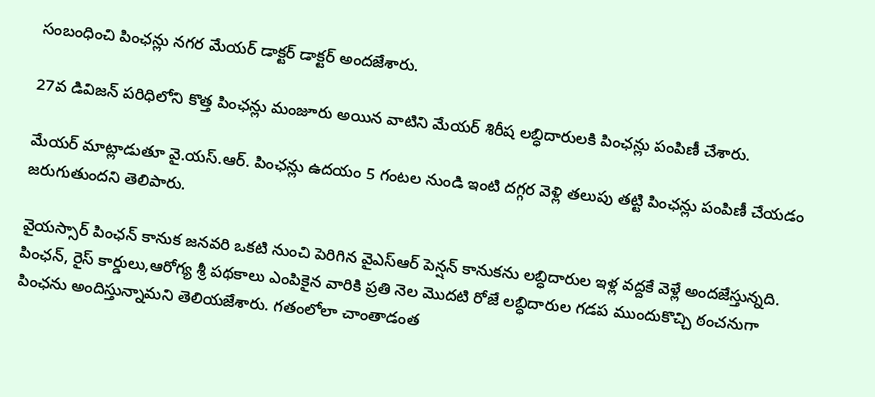సంబంధించి పింఛన్లు నగర మేయర్ డాక్టర్ డాక్టర్ అందజేశారు.

27వ డివిజన్ పరిధిలోని కొత్త పింఛన్లు మంజూరు అయిన వాటిని మేయర్ శిరీష లబ్ధిదారులకి పింఛన్లు పంపిణీ చేశారు.

మేయర్ మాట్లాడుతూ వై.యస్.ఆర్. పింఛన్లు ఉదయం 5 గంటల నుండి ఇంటి దగ్గర వెళ్లి తలుపు తట్టి పింఛన్లు పంపిణీ చేయడం జరుగుతుందని తెలిపారు.

వైయస్సార్ పింఛన్ కానుక జనవరి ఒకటి నుంచి పెరిగిన వైఎస్ఆర్ పెన్షన్ కానుకను లబ్ధిదారుల ఇళ్ల వద్దకే వెళ్లే అందజేస్తున్నది. పింఛన్, రైస్ కార్డులు,ఆరోగ్య శ్రీ పథకాలు ఎంపికైన వారికి ప్రతి నెల మొదటి రోజే లబ్ధిదారుల గడప ముందుకొచ్చి ఠంచనుగా పింఛను అందిస్తున్నామని తెలియజేశారు. గతంలోలా చాంతాడంత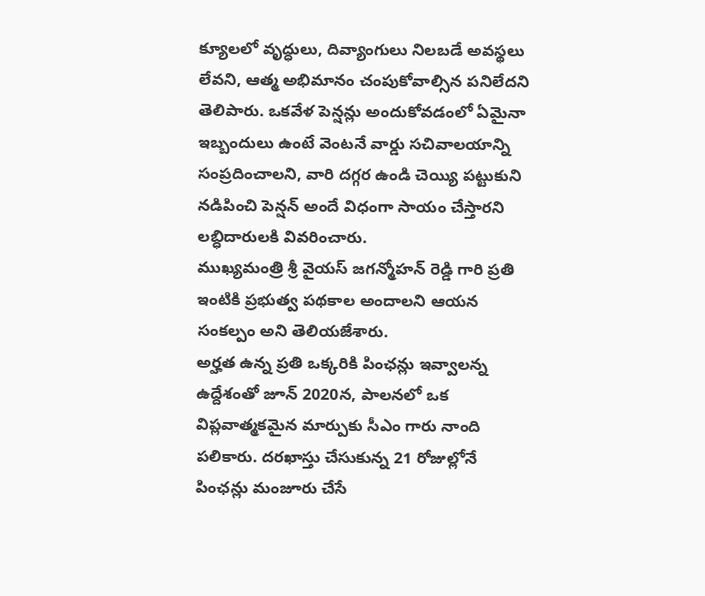క్యూలలో వృద్ధులు, దివ్యాంగులు నిలబడే అవస్థలు లేవని, ఆత్మ అభిమానం చంపుకోవాల్సిన పనిలేదని తెలిపారు. ఒకవేళ పెన్షన్లు అందుకోవడంలో ఏమైనా ఇబ్బందులు ఉంటే వెంటనే వార్డు సచివాలయాన్ని సంప్రదించాలని, వారి దగ్గర ఉండి చెయ్యి పట్టుకుని నడిపించి పెన్షన్ అందే విధంగా సాయం చేస్తారని లబ్ధిదారులకి వివరించారు.
ముఖ్యమంత్రి శ్రీ వైయస్ జగన్మోహన్ రెడ్డి గారి ప్రతి ఇంటికి ప్రభుత్వ పథకాల అందాలని ఆయన సంకల్పం అని తెలియజేశారు.
అర్హత ఉన్న ప్రతి ఒక్కరికి పింఛన్లు ఇవ్వాలన్న ఉద్దేశంతో జూన్ 2020న, పాలనలో ఒక విప్లవాత్మకమైన మార్పుకు సీఎం గారు నాంది పలికారు. దరఖాస్తు చేసుకున్న 21 రోజుల్లోనే పింఛన్లు మంజూరు చేసే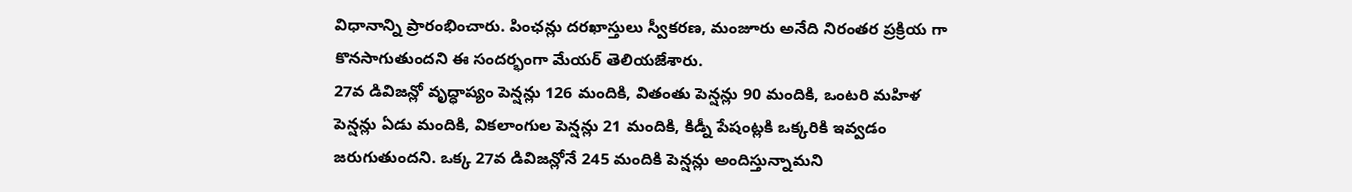విధానాన్ని ప్రారంభించారు. పింఛన్లు దరఖాస్తులు స్వీకరణ, మంజూరు అనేది నిరంతర ప్రక్రియ గా కొనసాగుతుందని ఈ సందర్భంగా మేయర్ తెలియజేశారు.
27వ డివిజన్లో వృద్ధాప్యం పెన్షన్లు 126 మందికి, వితంతు పెన్షన్లు 90 మందికి, ఒంటరి మహిళ పెన్షన్లు ఏడు మందికి, వికలాంగుల పెన్షన్లు 21 మందికి, కిడ్నీ పేషంట్లకి ఒక్కరికి ఇవ్వడం జరుగుతుందని. ఒక్క 27వ డివిజన్లోనే 245 మందికి పెన్షన్లు అందిస్తున్నామని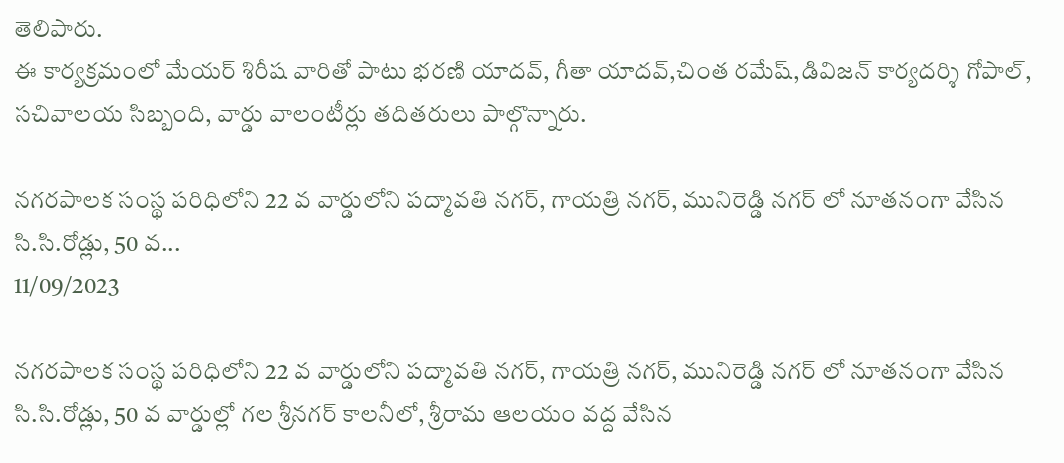తెలిపారు.
ఈ కార్యక్రమంలో మేయర్ శిరీష వారితో పాటు భరణి యాదవ్, గీతా యాదవ్,చింత రమేష్,డివిజన్ కార్యదర్శి గోపాల్, సచివాలయ సిబ్బంది, వార్డు వాలంటీర్లు తదితరులు పాల్గొన్నారు.

నగరపాలక సంస్థ పరిధిలోని 22 వ వార్డులోని పద్మావతి నగర్, గాయత్రి నగర్, మునిరెడ్డి నగర్ లో నూతనంగా వేసిన సి.సి.రోడ్లు, 50 వ...
11/09/2023

నగరపాలక సంస్థ పరిధిలోని 22 వ వార్డులోని పద్మావతి నగర్, గాయత్రి నగర్, మునిరెడ్డి నగర్ లో నూతనంగా వేసిన సి.సి.రోడ్లు, 50 వ వార్డుల్లో గల శ్రీనగర్ కాలనీలో, శ్రీరామ ఆలయం వద్ద వేసిన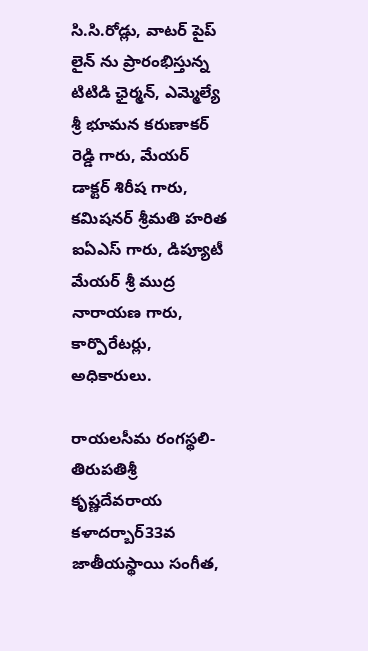సి.సి.రోడ్లు, వాటర్ పైప్ లైన్ ను ప్రారంభిస్తున్న టిటిడి ఛైర్మన్, ఎమ్మెల్యే శ్రీ భూమన కరుణాకర్ రెడ్డి గారు, మేయర్ డాక్టర్ శిరీష గారు, కమిషనర్ శ్రీమతి హరిత ఐఏఎస్ గారు, డిప్యూటీ మేయర్ శ్రీ ముద్ర నారాయణ గారు, కార్పొరేటర్లు, అధికారులు.

రాయలసీమ రంగస్థలి-తిరుపతిశ్రీ కృష్ణదేవరాయ కళాదర్బార్33వ జాతీయస్థాయి సంగీత,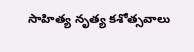సాహిత్య నృత్య కశోత్సవాలు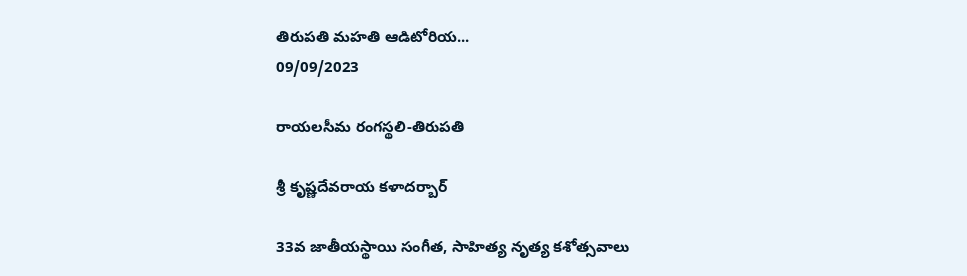తిరుపతి మహతి ఆడిటోరియ...
09/09/2023

రాయలసీమ రంగస్థలి-తిరుపతి

శ్రీ కృష్ణదేవరాయ కళాదర్బార్

33వ జాతీయస్థాయి సంగీత, సాహిత్య నృత్య కశోత్సవాలు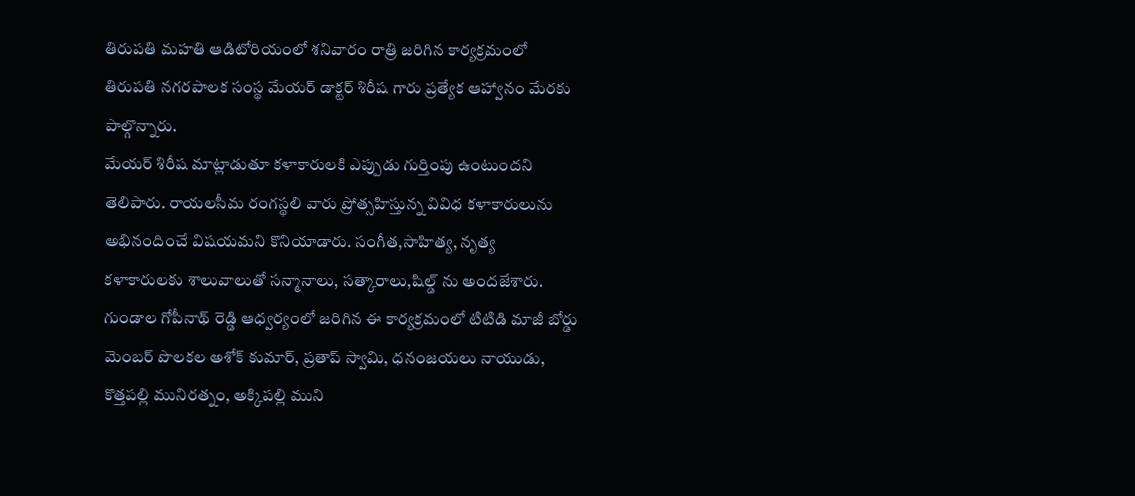తిరుపతి మహతి ఆడిటోరియంలో శనివారం రాత్రి జరిగిన కార్యక్రమంలో తిరుపతి నగరపాలక సంస్థ మేయర్ డాక్టర్ శిరీష గారు ప్రత్యేక ఆహ్వానం మేరకు పాల్గొన్నారు.
మేయర్ శిరీష మాట్లాడుతూ కళాకారులకి ఎప్పుడు గుర్తింపు ఉంటుందని తెలిపారు. రాయలసీమ రంగస్థలి వారు ప్రోత్సహిస్తున్న వివిధ కళాకారులును అభినందించే విషయమని కొనియాడారు. సంగీత,సాహిత్య, నృత్య కళాకారులకు శాలువాలుతో సన్మానాలు, సత్కారాలు,షిల్డ్ ను అందజేశారు.
గుండాల గోపీనాథ్ రెడ్డి ఆధ్వర్యంలో జరిగిన ఈ కార్యక్రమంలో టిటిడి మాజీ బోర్డు మెంబర్ పొలకల అశోక్ కుమార్, ప్రతాప్ స్వామి, ధనంజయలు నాయుడు, కొత్తపల్లి మునిరత్నం, అక్కిపల్లి ముని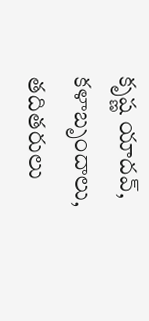కృష్ణ యాదవ్, కళాబృందాలు, తదితరులు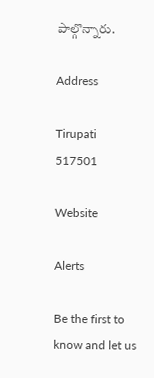పాల్గొన్నారు.

Address

Tirupati
517501

Website

Alerts

Be the first to know and let us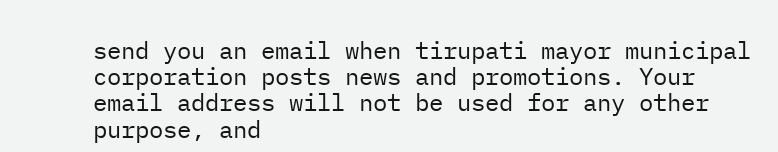send you an email when tirupati mayor municipal corporation posts news and promotions. Your email address will not be used for any other purpose, and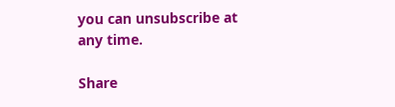you can unsubscribe at any time.

Share